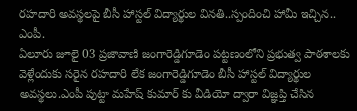రహదారి అవస్థలపై బీసీ హాస్టల్ విద్యార్థుల వినతి..స్పందించి హామీ ఇచ్చిన.. ఎంపీ.
ఏలూరు జూలై 03 ప్రజావాణి జంగారెడ్డిగూడెం పట్టణంలోని ప్రభుత్వ పాఠశాలకు వెళ్లేందుకు సరైన రహదారి లేక జంగారెడ్డిగూడెం బీసీ హాస్టల్ విద్యార్థుల అవస్థలు.ఎంపీ పుట్టా మహేష్ కుమార్ కు వీడియో ద్వారా విజ్ఞప్తి చేసిన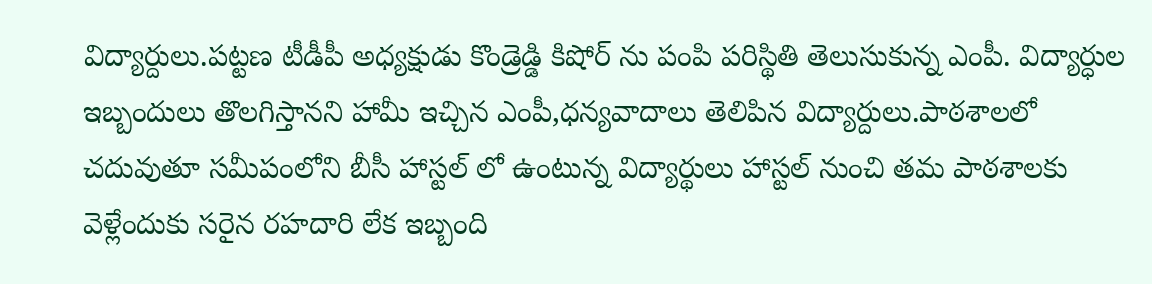విద్యార్దులు.పట్టణ టీడీపీ అధ్యక్షుడు కొండ్రెడ్డి కిషోర్ ను పంపి పరిస్థితి తెలుసుకున్న ఎంపీ. విద్యార్ధుల ఇబ్బందులు తొలగిస్తానని హామీ ఇచ్చిన ఎంపీ,ధన్యవాదాలు తెలిపిన విద్యార్దులు.పాఠశాలలో చదువుతూ సమీపంలోని బీసీ హాస్టల్ లో ఉంటున్న విద్యార్థులు హాస్టల్ నుంచి తమ పాఠశాలకు వెళ్లేందుకు సరైన రహదారి లేక ఇబ్బంది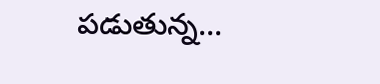పడుతున్న...